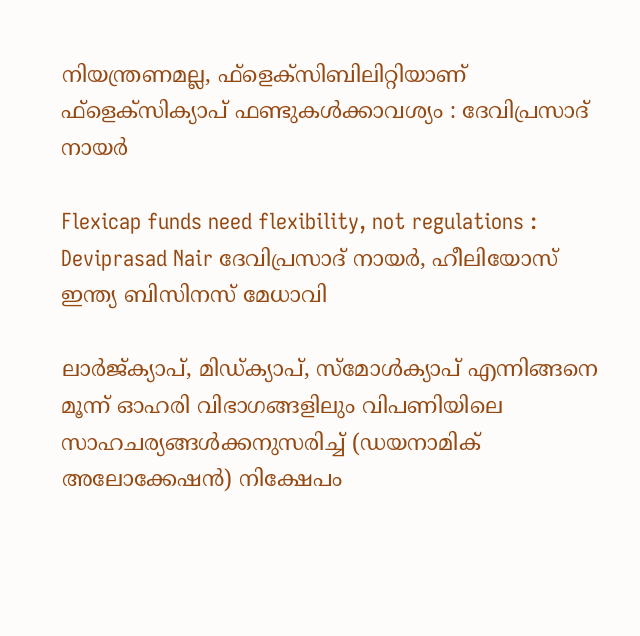നിയന്ത്രണമല്ല, ഫ്‌ളെക്‌സിബിലിറ്റിയാണ് ഫ്‌ളെക്‌സിക്യാപ് ഫണ്ടുകള്‍ക്കാവശ്യം : ദേവിപ്രസാദ് നായര്‍

Flexicap funds need flexibility, not regulations : Deviprasad Nair ദേവിപ്രസാദ് നായര്‍, ഹീലിയോസ് ഇന്ത്യ ബിസിനസ് മേധാവി

ലാര്‍ജ്ക്യാപ്, മിഡ്ക്യാപ്, സ്‌മോള്‍ക്യാപ് എന്നിങ്ങനെ മൂന്ന് ഓഹരി വിഭാഗങ്ങളിലും വിപണിയിലെ സാഹചര്യങ്ങള്‍ക്കനുസരിച്ച് (ഡയനാമിക് അലോക്കേഷന്‍) നിക്ഷേപം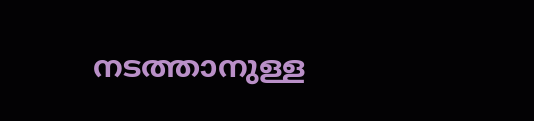നടത്താനുള്ള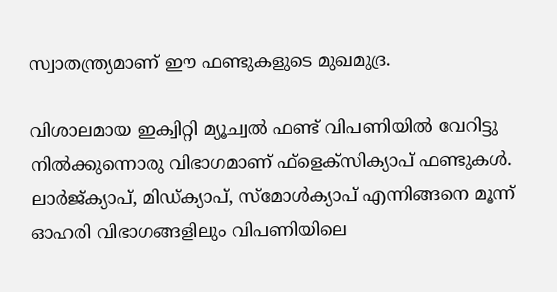സ്വാതന്ത്ര്യമാണ് ഈ ഫണ്ടുകളുടെ മുഖമുദ്ര.

വിശാലമായ ഇക്വിറ്റി മ്യൂച്വല്‍ ഫണ്ട് വിപണിയില്‍ വേറിട്ടു നില്‍ക്കുന്നൊരു വിഭാഗമാണ് ഫ്‌ളെക്‌സിക്യാപ് ഫണ്ടുകള്‍. ലാര്‍ജ്ക്യാപ്, മിഡ്ക്യാപ്, സ്‌മോള്‍ക്യാപ് എന്നിങ്ങനെ മൂന്ന് ഓഹരി വിഭാഗങ്ങളിലും വിപണിയിലെ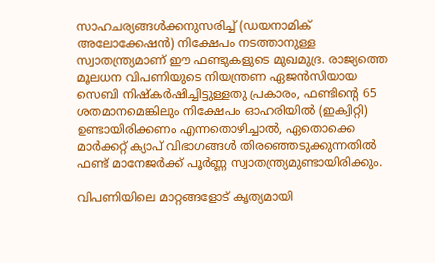സാഹചര്യങ്ങള്‍ക്കനുസരിച്ച് (ഡയനാമിക് അലോക്കേഷന്‍) നിക്ഷേപം നടത്താനുള്ള സ്വാതന്ത്ര്യമാണ് ഈ ഫണ്ടുകളുടെ മുഖമുദ്ര. രാജ്യത്തെ മൂലധന വിപണിയുടെ നിയന്ത്രണ ഏജന്‍സിയായ സെബി നിഷ്‌കര്‍ഷിച്ചിട്ടുള്ളതു പ്രകാരം, ഫണ്ടിന്റെ 65 ശതമാനമെങ്കിലും നിക്ഷേപം ഓഹരിയില്‍ (ഇക്വിറ്റി) ഉണ്ടായിരിക്കണം എന്നതൊഴിച്ചാല്‍, ഏതൊക്കെ മാര്‍ക്കറ്റ് ക്യാപ് വിഭാഗങ്ങള്‍ തിരഞ്ഞെടുക്കുന്നതില്‍ ഫണ്ട് മാനേജര്‍ക്ക് പൂര്‍ണ്ണ സ്വാതന്ത്ര്യമുണ്ടായിരിക്കും.

വിപണിയിലെ മാറ്റങ്ങളോട് കൃത്യമായി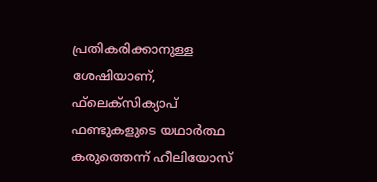പ്രതികരിക്കാനുള്ള ശേഷിയാണ്, ഫ്‌ലെക്‌സിക്യാപ് ഫണ്ടുകളുടെ യഥാര്‍ത്ഥ കരുത്തെന്ന് ഹീലിയോസ്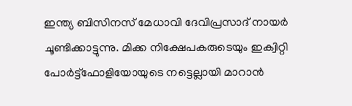ഇന്ത്യ ബിസിനസ് മേധാവി ദേവിപ്രസാദ് നായര്‍ ചൂണ്ടിക്കാട്ടുന്നു. മിക്ക നിക്ഷേപകരുടെയും ഇക്വിറ്റി പോര്‍ട്ട്‌ഫോളിയോയുടെ നട്ടെല്ലായി മാറാന്‍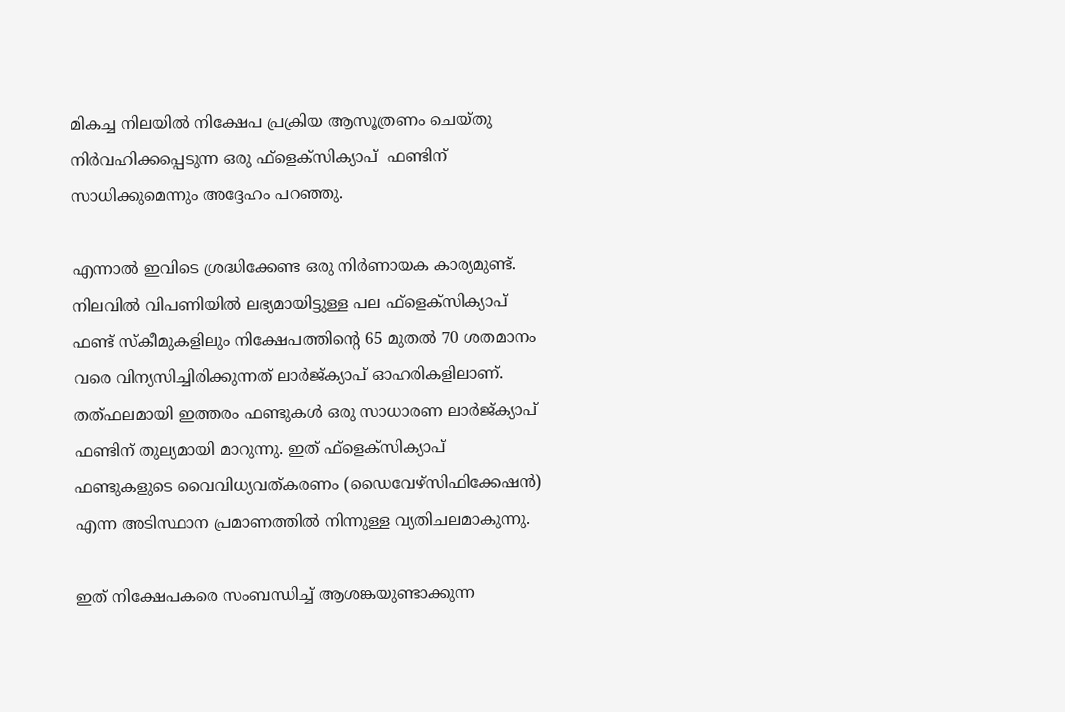മികച്ച നിലയില്‍ നിക്ഷേപ പ്രക്രിയ ആസൂത്രണം ചെയ്തു നിര്‍വഹിക്കപ്പെടുന്ന ഒരു ഫ്‌ളെക്‌സിക്യാപ്  ഫണ്ടിന് സാധിക്കുമെന്നും അദ്ദേഹം പറഞ്ഞു.

എന്നാല്‍ ഇവിടെ ശ്രദ്ധിക്കേണ്ട ഒരു നിര്‍ണായക കാര്യമുണ്ട്. നിലവില്‍ വിപണിയില്‍ ലഭ്യമായിട്ടുള്ള പല ഫ്‌ളെക്‌സിക്യാപ് ഫണ്ട് സ്‌കീമുകളിലും നിക്ഷേപത്തിന്റെ 65 മുതല്‍ 70 ശതമാനം വരെ വിന്യസിച്ചിരിക്കുന്നത് ലാര്‍ജ്ക്യാപ് ഓഹരികളിലാണ്. തത്ഫലമായി ഇത്തരം ഫണ്ടുകള്‍ ഒരു സാധാരണ ലാര്‍ജ്ക്യാപ് ഫണ്ടിന് തുല്യമായി മാറുന്നു. ഇത് ഫ്‌ളെക്‌സിക്യാപ്  ഫണ്ടുകളുടെ വൈവിധ്യവത്കരണം (ഡൈവേഴ്‌സിഫിക്കേഷന്‍) എന്ന അടിസ്ഥാന പ്രമാണത്തില്‍ നിന്നുള്ള വ്യതിചലമാകുന്നു.

ഇത് നിക്ഷേപകരെ സംബന്ധിച്ച് ആശങ്കയുണ്ടാക്കുന്ന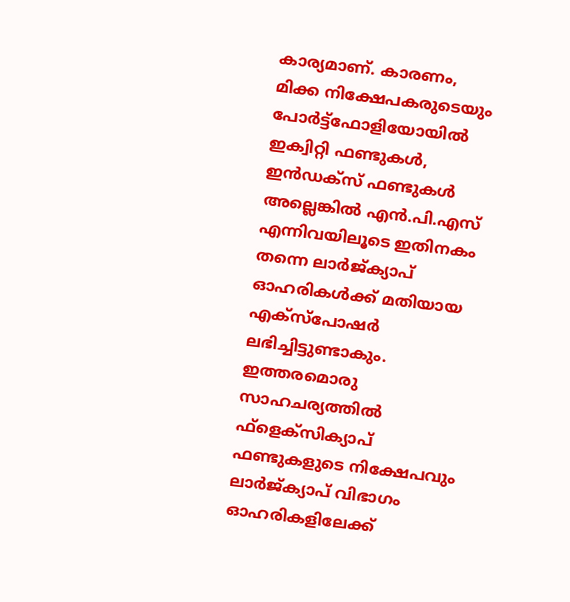കാര്യമാണ്. കാരണം, മിക്ക നിക്ഷേപകരുടെയും പോര്‍ട്ട്‌ഫോളിയോയില്‍ ഇക്വിറ്റി ഫണ്ടുകള്‍, ഇന്‍ഡക്‌സ് ഫണ്ടുകള്‍ അല്ലെങ്കില്‍ എന്‍.പി.എസ് എന്നിവയിലൂടെ ഇതിനകം തന്നെ ലാര്‍ജ്ക്യാപ് ഓഹരികള്‍ക്ക് മതിയായ എക്‌സ്‌പോഷര്‍ ലഭിച്ചിട്ടുണ്ടാകും. ഇത്തരമൊരു സാഹചര്യത്തില്‍ ഫ്‌ളെക്‌സിക്യാപ്  ഫണ്ടുകളുടെ നിക്ഷേപവും ലാര്‍ജ്ക്യാപ് വിഭാഗം ഓഹരികളിലേക്ക്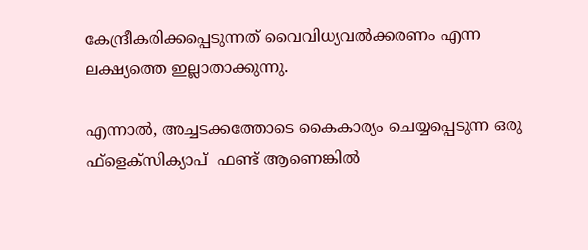കേന്ദ്രീകരിക്കപ്പെടുന്നത് വൈവിധ്യവല്‍ക്കരണം എന്ന ലക്ഷ്യത്തെ ഇല്ലാതാക്കുന്നു.

എന്നാല്‍, അച്ചടക്കത്തോടെ കൈകാര്യം ചെയ്യപ്പെടുന്ന ഒരു ഫ്‌ളെക്‌സിക്യാപ്  ഫണ്ട് ആണെങ്കില്‍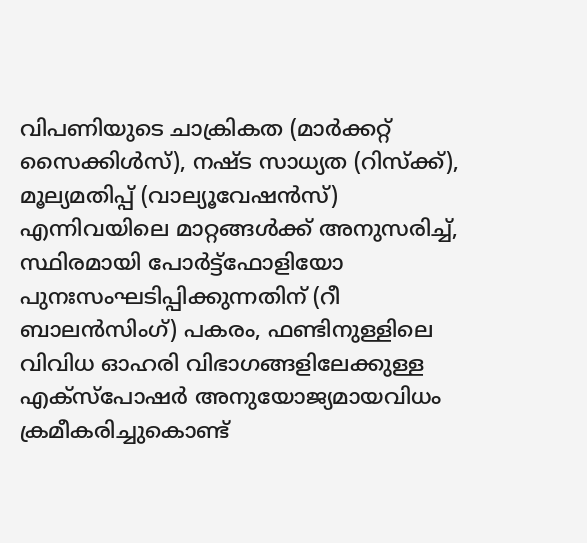വിപണിയുടെ ചാക്രികത (മാര്‍ക്കറ്റ് സൈക്കിള്‍സ്), നഷ്ട സാധ്യത (റിസ്‌ക്ക്), മൂല്യമതിപ്പ് (വാല്യൂവേഷന്‍സ്) എന്നിവയിലെ മാറ്റങ്ങള്‍ക്ക് അനുസരിച്ച്, സ്ഥിരമായി പോര്‍ട്ട്‌ഫോളിയോ പുനഃസംഘടിപ്പിക്കുന്നതിന് (റീ ബാലന്‍സിംഗ്) പകരം, ഫണ്ടിനുള്ളിലെ വിവിധ ഓഹരി വിഭാഗങ്ങളിലേക്കുള്ള എക്‌സ്‌പോഷര്‍ അനുയോജ്യമായവിധം ക്രമീകരിച്ചുകൊണ്ട്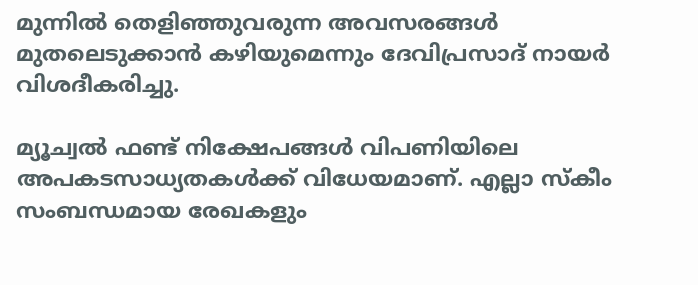മുന്നില്‍ തെളിഞ്ഞുവരുന്ന അവസരങ്ങള്‍ മുതലെടുക്കാന്‍ കഴിയുമെന്നും ദേവിപ്രസാദ് നായര്‍ വിശദീകരിച്ചു.

മ്യൂച്വല്‍ ഫണ്ട് നിക്ഷേപങ്ങള്‍ വിപണിയിലെ അപകടസാധ്യതകള്‍ക്ക് വിധേയമാണ്. എല്ലാ സ്‌കീം സംബന്ധമായ രേഖകളും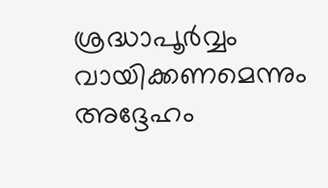ശ്രദ്ധാപൂര്‍വ്വം വായിക്കണമെന്നും അദ്ദേഹം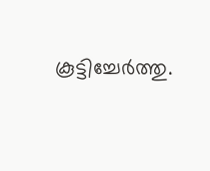കൂട്ടിച്ചേര്‍ത്തു.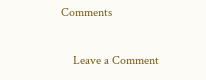Comments

    Leave a Comment